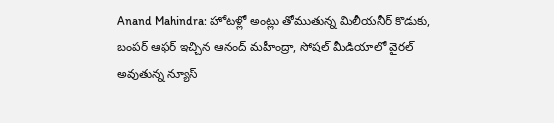Anand Mahindra: హోటళ్లో అంట్లు తోముతున్న మిలీయనీర్ కొడుకు, బంపర్ ఆఫర్ ఇచ్చిన ఆనంద్ మహీంద్రా, సోషల్ మీడియాలో వైరల్ అవుతున్న న్యూస్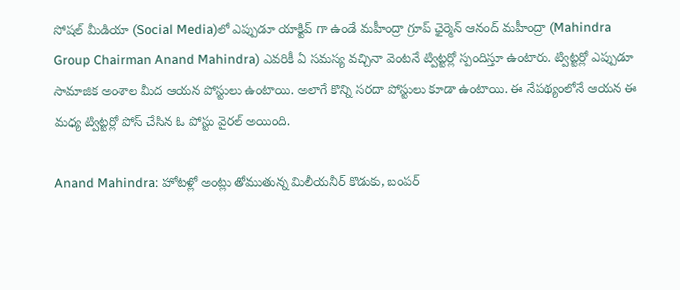సోషల్ మీడియా (Social Media)లో ఎప్పుడూ యాక్టివ్ గా ఉండే మహీంద్రా గ్రూప్ ఛైర్మెన్ ఆనంద్ మహీంద్రా (Mahindra Group Chairman Anand Mahindra) ఎవరికీ ఏ సమస్య వచ్చినా వెంటనే ట్విట్టర్లో స్పందిస్తూ ఉంటారు. ట్విట్టర్లో ఎప్పుడూ సామాజిక అంశాల మీద ఆయన పోస్టులు ఉంటాయి. అలాగే కొన్ని సరదా పోస్టులు కూడా ఉంటాయి. ఈ నేపథ్యంలోనే ఆయన ఈ మధ్య ట్విట్టర్లో పోస్ చేసిన ఓ పోస్టు వైరల్ అయింది.

Anand Mahindra: హోటళ్లో అంట్లు తోముతున్న మిలీయనీర్ కొడుకు, బంపర్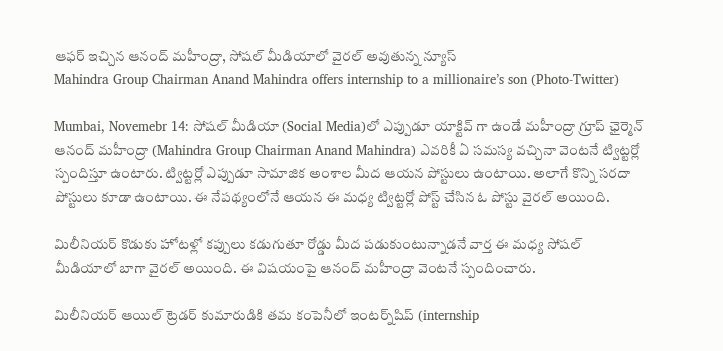ఆఫర్ ఇచ్చిన ఆనంద్ మహీంద్రా, సోషల్ మీడియాలో వైరల్ అవుతున్న న్యూస్
Mahindra Group Chairman Anand Mahindra offers internship to a millionaire’s son (Photo-Twitter)

Mumbai, Novemebr 14: సోషల్ మీడియా (Social Media)లో ఎప్పుడూ యాక్టివ్ గా ఉండే మహీంద్రా గ్రూప్ ఛైర్మెన్ ఆనంద్ మహీంద్రా (Mahindra Group Chairman Anand Mahindra) ఎవరికీ ఏ సమస్య వచ్చినా వెంటనే ట్విట్టర్లో స్పందిస్తూ ఉంటారు. ట్విట్టర్లో ఎప్పుడూ సామాజిక అంశాల మీద ఆయన పోస్టులు ఉంటాయి. అలాగే కొన్ని సరదా పోస్టులు కూడా ఉంటాయి. ఈ నేపథ్యంలోనే ఆయన ఈ మధ్య ట్విట్టర్లో పోస్ట్ చేసిన ఓ పోస్టు వైరల్ అయింది.

మిలీనియర్ కొడుకు హోటళ్లో కప్పులు కడుగుతూ రోడ్డు మీద పడుకుంటున్నాడనే వార్త ఈ మధ్య సోషల్ మీడియాలో బాగా వైరల్ అయింది. ఈ విషయంపై ఆనంద్ మహీంద్రా వెంటనే స్పందించారు.

మిలీనియర్‌ ఆయిల్‌ ట్రెడర్‌ కుమారుడికి తమ కంపెనీలో ఇంటర్న్‌షిప్‌ (internship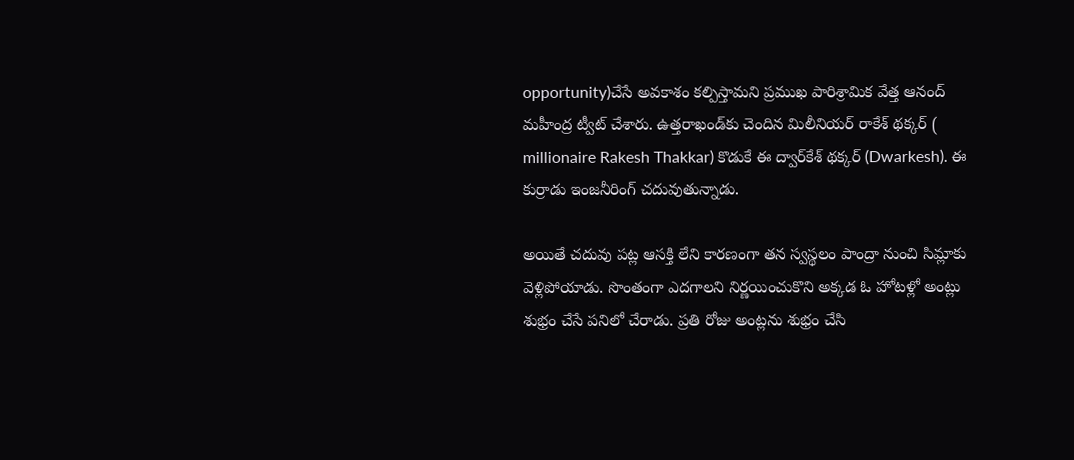opportunity)చేసే అవకాశం కల్పిస్తామని ప్రముఖ పారిశ్రామిక వేత్త ఆనంద్‌ మహీంద్ర ట్వీట్‌ చేశారు. ఉత్తరాఖండ్‌కు చెందిన మిలీనియర్‌ రాకేశ్‌ థక్కర్‌ ( millionaire Rakesh Thakkar) కొడుకే ఈ ద్వార్‌కేశ్‌ థక్కర్‌ (Dwarkesh). ఈ కుర్రాడు ఇంజనీరింగ్‌ చదువుతున్నాడు.

అయితే చదువు పట్ల ఆసక్తి లేని కారణంగా తన స్వస్థలం పాంద్రా నుంచి సిమ్లాకు వెళ్లిపోయాడు. సొంతంగా ఎదగాలని నిర్ణయించుకొని అక్కడ ఓ హోటళ్లో అంట్లు శుభ్రం చేసే పనిలో చేరాడు. ప్రతి రోజు అంట్లను శుభ్రం చేసి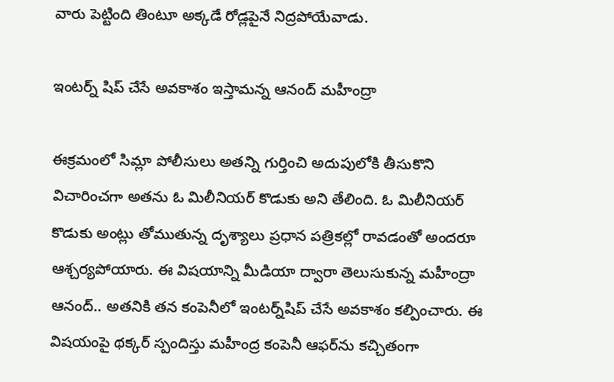వారు పెట్టింది తింటూ అక్కడే రోడ్లపైనే నిద్రపోయేవాడు.

ఇంటర్న్ షిప్ చేసే అవకాశం ఇస్తామన్న ఆనంద్ మహీంద్రా

ఈక్రమంలో సిమ్లా పోలీసులు అతన్ని గుర్తించి అదుపులోకి తీసుకొని విచారించగా అతను ఓ మిలీనియర్‌ కొడుకు అని తేలింది. ఓ మిలీనియర్‌ కొడుకు అంట్లు తోముతున్న దృశ్యాలు ప్రధాన పత్రికల్లో రావడంతో అందరూ ఆశ్చర్యపోయారు. ఈ విషయాన్ని మీడియా ద్వారా తెలుసుకున్న మహీంద్రా ఆనంద్‌.. అతనికి తన కంపెనీలో ఇంటర్న్‌షిప్‌ చేసే అవకాశం కల్పించారు. ఈ విషయంపై థక్కర్‌ స్పందిస్తు మహీంద్ర కంపెనీ ఆఫర్‌ను కచ్చితంగా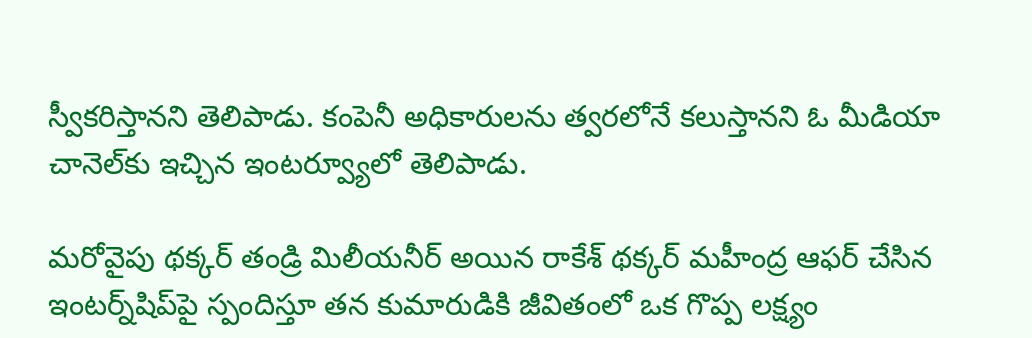స్వీకరిస్తానని తెలిపాడు. కంపెనీ అధికారులను త్వరలోనే కలుస్తానని ఓ మీడియా చానెల్‌కు ఇచ్చిన ఇంటర్వ్యూలో తెలిపాడు.

మరోవైపు థక్కర్‌ తండ్రి మిలీయనీర్ అయిన రాకేశ్‌ థక్కర్‌ మహీంద్ర ఆఫర్‌ చేసిన ఇంటర్న్‌షిప్‌పై స్పందిస్తూ తన కుమారుడికి జీవితంలో ఒక గొప్ప లక్ష్యం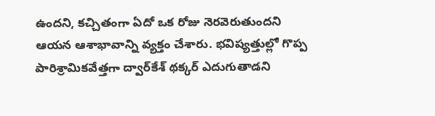ఉందని, కచ్చితంగా ఏదో ఒక రోజు నెరవెరుతుందని ఆయన ఆశాభావాన్ని వ్యక్తం చేశారు. భవిష్యత్తుల్లో గొప్ప పారిశ్రామికవేత్తగా ద్వార్‌కేశ్‌ థక్కర్‌ ఎదుగుతాడని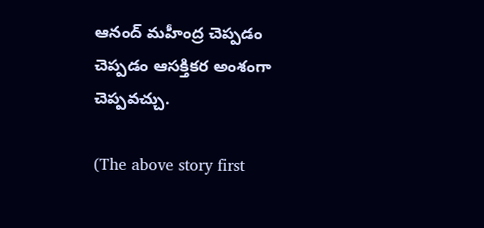ఆనంద్‌ మహీంద్ర చెప్పడం చెప్పడం ఆసక్తికర అంశంగా చెప్పవచ్చు.

(The above story first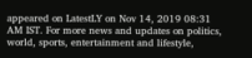appeared on LatestLY on Nov 14, 2019 08:31 AM IST. For more news and updates on politics, world, sports, entertainment and lifestyle,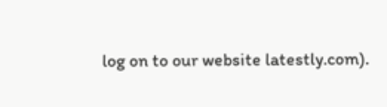log on to our website latestly.com).